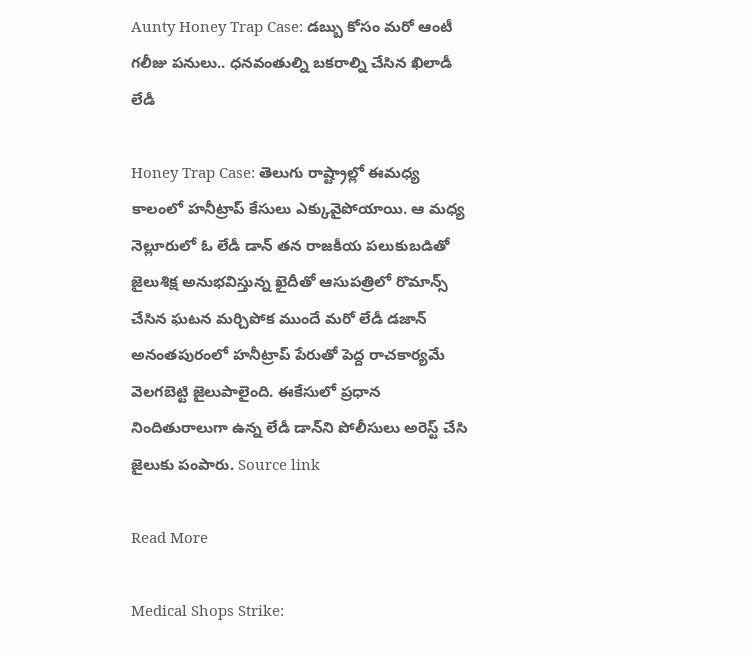Aunty Honey Trap Case: డబ్బు కోసం మరో ఆంటీ గలీజు పనులు.. ధనవంతుల్ని బకరాల్ని చేసిన ఖిలాడీ లేడీ

Honey Trap Case: తెలుగు రాష్ట్రాల్లో ఈమధ్య కాలంలో హనీట్రాప్ కేసులు ఎక్కువైపోయాయి. ఆ మధ్య నెల్లూరులో ఓ లేడీ డాన్ తన రాజకీయ పలుకుబడితో జైలుశిక్ష అనుభవిస్తున్న ఖైదీతో ఆసుపత్రిలో రొమాన్స్ చేసిన ఘటన మర్చిపోక ముందే మరో లేడీ డజాన్ అనంతపురంలో హనీట్రాప్ పేరుతో పెద్ద రాచకార్యమే వెలగబెట్టి జైలుపాలైంది. ఈకేసులో ప్రధాన నిందితురాలుగా ఉన్న లేడీ డాన్‌ని పోలీసులు అరెస్ట్ చేసి జైలుకు పంపారు. Source link

Read More

Medical Shops Strike: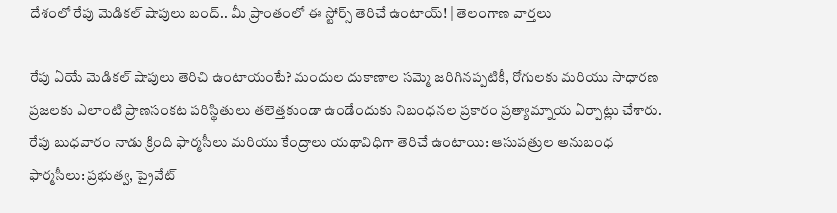దేశంలో రేపు మెడికల్ షాపులు బంద్.. మీ ప్రాంతంలో ఈ స్టోర్స్ తెరిచే ఉంటాయ్! | తెలంగాణ వార్తలు

రేపు ఏయే మెడికల్ షాపులు తెరిచి ఉంటాయంటే? మందుల దుకాణాల సమ్మె జరిగినప్పటికీ, రోగులకు మరియు సాధారణ ప్రజలకు ఎలాంటి ప్రాణసంకట పరిస్థితులు తలెత్తకుండా ఉండేందుకు నిబంధనల ప్రకారం ప్రత్యామ్నాయ ఏర్పాట్లు చేశారు. రేపు బుధవారం నాడు క్రింది ఫార్మసీలు మరియు కేంద్రాలు యథావిధిగా తెరిచే ఉంటాయి: ఆసుపత్రుల అనుబంధ ఫార్మసీలు: ప్రభుత్వ, ప్రైవేట్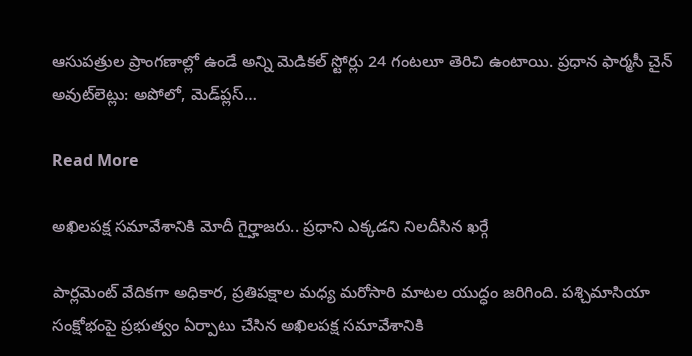ఆసుపత్రుల ప్రాంగణాల్లో ఉండే అన్ని మెడికల్ స్టోర్లు 24 గంటలూ తెరిచి ఉంటాయి. ప్రధాన ఫార్మసీ చైన్ అవుట్‌లెట్లు: అపోలో, మెడ్‌ప్లస్…

Read More

అఖిలపక్ష సమావేశానికి మోదీ గైర్హాజరు.. ప్రధాని ఎక్కడని నిలదీసిన ఖర్గే

పార్లమెంట్ వేదికగా అధికార, ప్రతిపక్షాల మధ్య మరోసారి మాటల యుద్ధం జరిగింది. పశ్చిమాసియా సంక్షోభంపై ప్రభుత్వం ఏర్పాటు చేసిన అఖిలపక్ష సమావేశానికి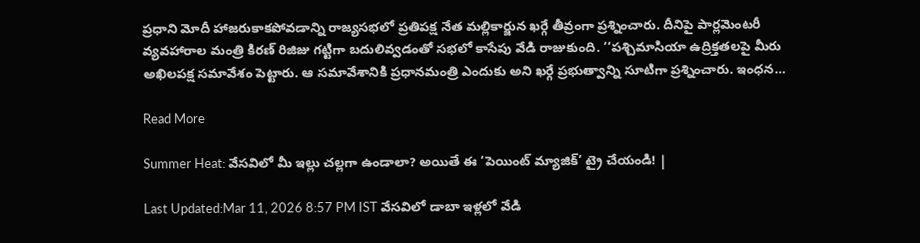ప్రధాని మోదీ హాజరుకాకపోవడాన్ని రాజ్యసభలో ప్రతిపక్ష నేత మల్లికార్జున ఖర్గే తీవ్రంగా ప్రశ్నించారు. దీనిపై పార్లమెంటరీ వ్యవహారాల మంత్రి కిరణ్ రిజిజు గట్టిగా బదులివ్వడంతో సభలో కాసేపు వేడి రాజుకుంది. ‘‘పశ్చిమాసియా ఉద్రిక్తతలపై మీరు అఖిలపక్ష సమావేశం పెట్టారు. ఆ సమావేశానికి ప్రధానమంత్రి ఎందుకు అని ఖర్గే ప్రభుత్వాన్ని సూటిగా ప్రశ్నించారు. ఇంధన…

Read More

Summer Heat: వేసవిలో మీ ఇల్లు చల్లగా ఉండాలా? అయితే ఈ ‘పెయింట్ మ్యాజిక్’ ట్రై చేయండి! |

Last Updated:Mar 11, 2026 8:57 PM IST వేసవిలో డాబా ఇళ్లలో వేడి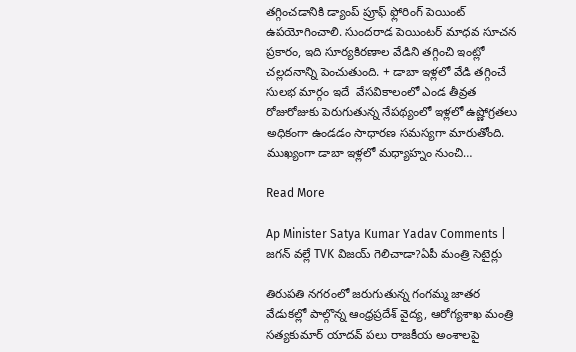తగ్గించడానికి డ్యాంప్ ప్రూఫ్ ఫ్లోరింగ్ పెయింట్ ఉపయోగించాలి. సుందరాడ పెయింటర్ మాధవ సూచన ప్రకారం, ఇది సూర్యకిరణాల వేడిని తగ్గించి ఇంట్లో చల్లదనాన్ని పెంచుతుంది. + డాబా ఇళ్లలో వేడి తగ్గించే సులభ మార్గం ఇదే  వేసవికాలంలో ఎండ తీవ్రత రోజురోజుకు పెరుగుతున్న నేపథ్యంలో ఇళ్లలో ఉష్ణోగ్రతలు అధికంగా ఉండడం సాధారణ సమస్యగా మారుతోంది. ముఖ్యంగా డాబా ఇళ్లలో మధ్యాహ్నం నుంచి…

Read More

Ap Minister Satya Kumar Yadav Comments | జగన్ వల్లే TVK విజయ్ గెలిచాడా?ఏపీ మంత్రి సెటైర్లు

తిరుపతి నగరంలో జరుగుతున్న గంగమ్మ జాతర వేడుకల్లో పాల్గొన్న ఆంధ్రప్రదేశ్ వైద్య, ఆరోగ్యశాఖ మంత్రి సత్యకుమార్ యాదవ్ పలు రాజకీయ అంశాలపై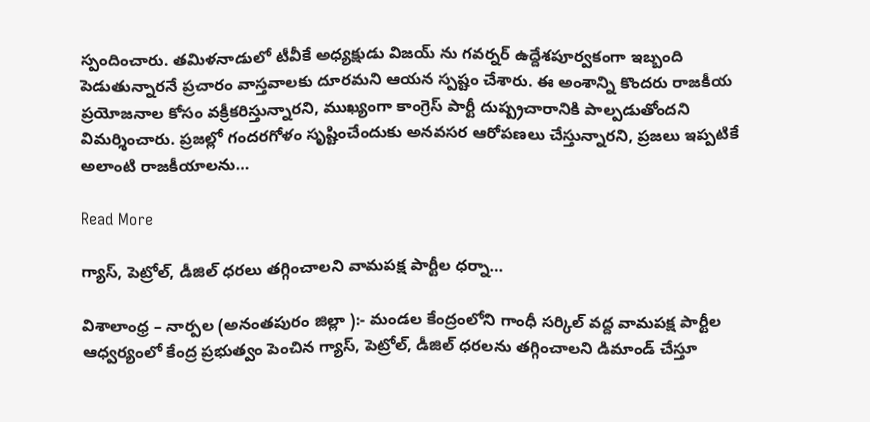స్పందించారు. తమిళనాడులో టీవీకే అధ్యక్షుడు విజయ్ ను గవర్నర్ ఉద్దేశపూర్వకంగా ఇబ్బంది పెడుతున్నారనే ప్రచారం వాస్తవాలకు దూరమని ఆయన స్పష్టం చేశారు. ఈ అంశాన్ని కొందరు రాజకీయ ప్రయోజనాల కోసం వక్రీకరిస్తున్నారని, ముఖ్యంగా కాంగ్రెస్ పార్టీ దుష్ప్రచారానికి పాల్పడుతోందని విమర్శించారు. ప్రజల్లో గందరగోళం సృష్టించేందుకు అనవసర ఆరోపణలు చేస్తున్నారని, ప్రజలు ఇప్పటికే అలాంటి రాజకీయాలను…

Read More

గ్యాస్, పెట్రోల్, డీజిల్ ధరలు తగ్గించాలని వామపక్ష పార్టీల ధర్నా…

విశాలాంధ్ర – నార్పల (అనంతపురం జిల్లా ):- మండల కేంద్రంలోని గాంధీ సర్కిల్ వద్ద వామపక్ష పార్టీల ఆధ్వర్యంలో కేంద్ర ప్రభుత్వం పెంచిన గ్యాస్, పెట్రోల్, డీజిల్ ధరలను తగ్గించాలని డిమాండ్ చేస్తూ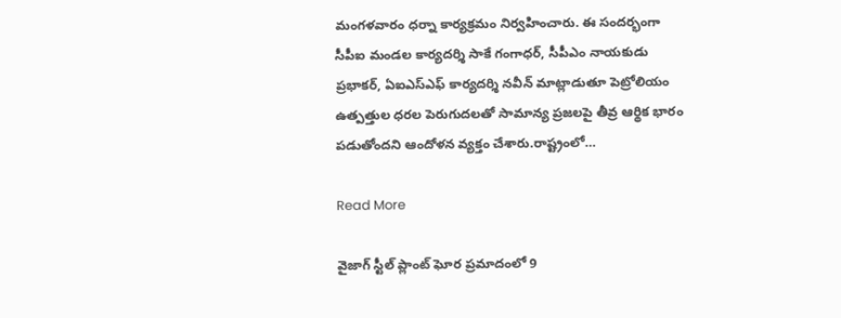మంగళవారం ధర్నా కార్యక్రమం నిర్వహించారు. ఈ సందర్భంగా సీపీఐ మండల కార్యదర్శి సాకే గంగాధర్, సీపీఎం నాయకుడు ప్రభాకర్, ఏఐఎస్‌ఎఫ్ కార్యదర్శి నవీన్ మాట్లాడుతూ పెట్రోలియం ఉత్పత్తుల ధరల పెరుగుదలతో సామాన్య ప్రజలపై తీవ్ర ఆర్థిక భారం పడుతోందని ఆందోళన వ్యక్తం చేశారు.రాష్ట్రంలో…

Read More

వైజాగ్ స్టీల్ ప్లాంట్‌ ఘోర ప్రమాదంలో 9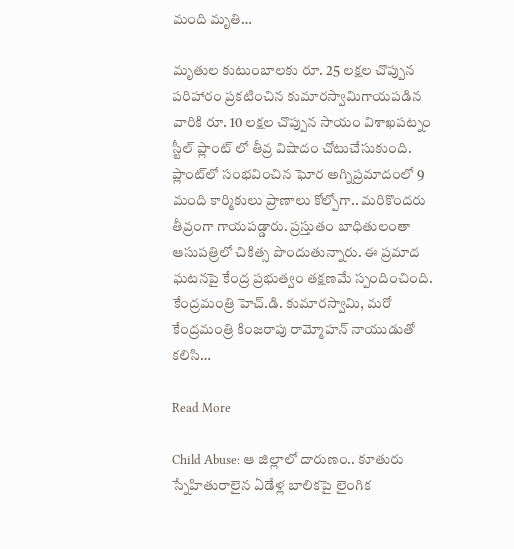మంది మృతి…

మృతుల కుటుంబాలకు రూ. 25 లక్షల చొప్పున పరిహారం ప్రకటించిన కుమారస్వామిగాయపడిన వారికి రూ. 10 లక్షల చొప్పున సాయం విశాఖపట్నం స్టీల్ ప్లాంట్ లో తీవ్ర విషాదం చోటుచేసుకుంది. ప్లాంట్‌లో సంభవించిన ఘోర అగ్నిప్రమాదంలో 9 మంది కార్మికులు ప్రాణాలు కోల్పోగా.. మరికొందరు తీవ్రంగా గాయపడ్డారు. ప్రస్తుతం బాధితులంతా ఆసుపత్రిలో చికిత్స పొందుతున్నారు. ఈ ప్రమాద ఘటనపై కేంద్ర ప్రభుత్వం తక్షణమే స్పందించింది. కేంద్రమంత్రి హెచ్.డి. కుమారస్వామి, మరో కేంద్రమంత్రి కింజరాపు రామ్మోహన్ నాయుడుతో కలిసి…

Read More

Child Abuse: ఆ జిల్లాలో దారుణం.. కూతురు స్నేహితురాలైన ఏడేళ్ల బాలికపై లైంగిక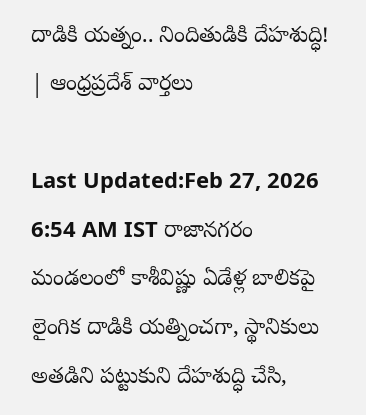దాడికి యత్నం.. నిందితుడికి దేహశుద్ధి! | ఆంధ్రప్రదేశ్ వార్తలు

Last Updated:Feb 27, 2026 6:54 AM IST రాజానగరం మండలంలో కాశీవిష్ణు ఏడేళ్ల బాలికపై లైంగిక దాడికి యత్నించగా, స్థానికులు అతడిని పట్టుకుని దేహశుద్ధి చేసి,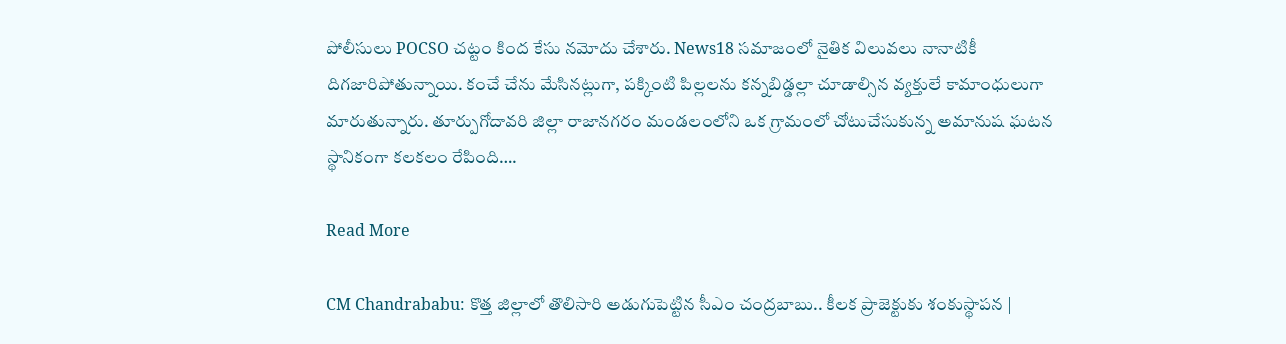పోలీసులు POCSO చట్టం కింద కేసు నమోదు చేశారు. News18 సమాజంలో నైతిక విలువలు నానాటికీ దిగజారిపోతున్నాయి. కంచే చేను మేసినట్లుగా, పక్కింటి పిల్లలను కన్నబిడ్డల్లా చూడాల్సిన వ్యక్తులే కామాంధులుగా మారుతున్నారు. తూర్పుగోదావరి జిల్లా రాజానగరం మండలంలోని ఒక గ్రామంలో చోటుచేసుకున్న అమానుష ఘటన స్థానికంగా కలకలం రేపింది….

Read More

CM Chandrababu: కొత్త జిల్లాలో తొలిసారి అడుగుపెట్టిన సీఎం చంద్రబాబు.. కీలక ప్రాజెక్టుకు శంకుస్థాపన |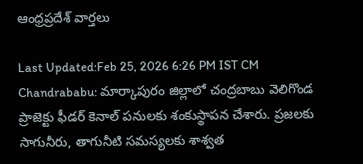ఆంధ్రప్రదేశ్ వార్తలు

Last Updated:Feb 25, 2026 6:26 PM IST CM Chandrababu: మార్కాపురం జిల్లాలో చంద్రబాబు వెలిగొండ ప్రాజెక్టు ఫీడర్ కెనాల్ పనులకు శంకుస్థాపన చేశారు. ప్రజలకు సాగునీరు, తాగునీటి సమస్యలకు శాశ్వత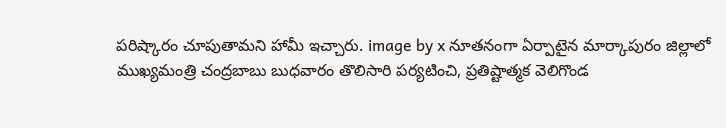పరిష్కారం చూపుతామని హామీ ఇచ్చారు. image by x నూతనంగా ఏర్పాటైన మార్కాపురం జిల్లాలో ముఖ్యమంత్రి చంద్రబాబు బుధవారం తొలిసారి పర్యటించి, ప్రతిష్టాత్మక వెలిగొండ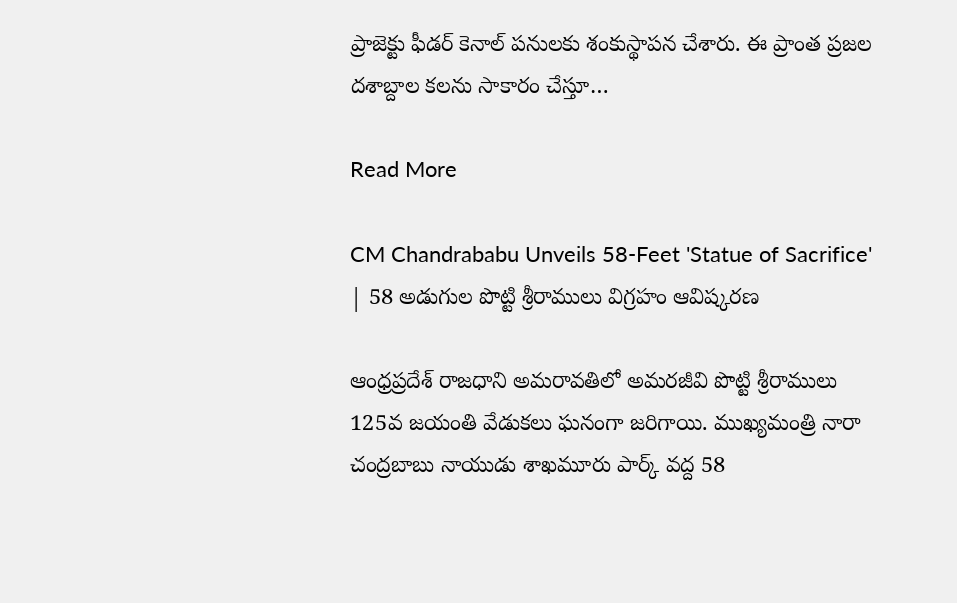ప్రాజెక్టు ఫీడర్ కెనాల్ పనులకు శంకుస్థాపన చేశారు. ఈ ప్రాంత ప్రజల దశాబ్దాల కలను సాకారం చేస్తూ…

Read More

CM Chandrababu Unveils 58-Feet 'Statue of Sacrifice' | 58 అడుగుల పొట్టి శ్రీరాములు విగ్రహం ఆవిష్కరణ

ఆంధ్రప్రదేశ్ రాజధాని అమరావతిలో అమరజీవి పొట్టి శ్రీరాములు 125వ జయంతి వేడుకలు ఘనంగా జరిగాయి. ముఖ్యమంత్రి నారా చంద్రబాబు నాయుడు శాఖమూరు పార్క్ వద్ద 58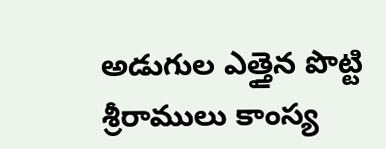అడుగుల ఎత్తైన పొట్టి శ్రీరాములు కాంస్య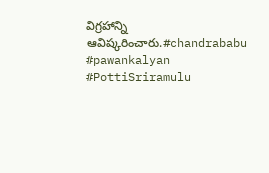విగ్రహాన్ని ఆవిష్కరించారు.#chandrababu #pawankalyan #PottiSriramulu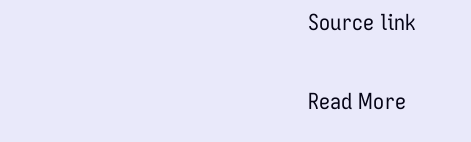Source link

Read More